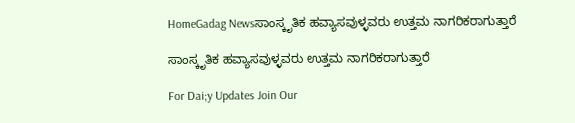HomeGadag Newsಸಾಂಸ್ಕೃತಿಕ ಹವ್ಯಾಸವುಳ್ಳವರು ಉತ್ತಮ ನಾಗರಿಕರಾಗುತ್ತಾರೆ

ಸಾಂಸ್ಕೃತಿಕ ಹವ್ಯಾಸವುಳ್ಳವರು ಉತ್ತಮ ನಾಗರಿಕರಾಗುತ್ತಾರೆ

For Dai;y Updates Join Our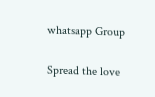whatsapp Group

Spread the love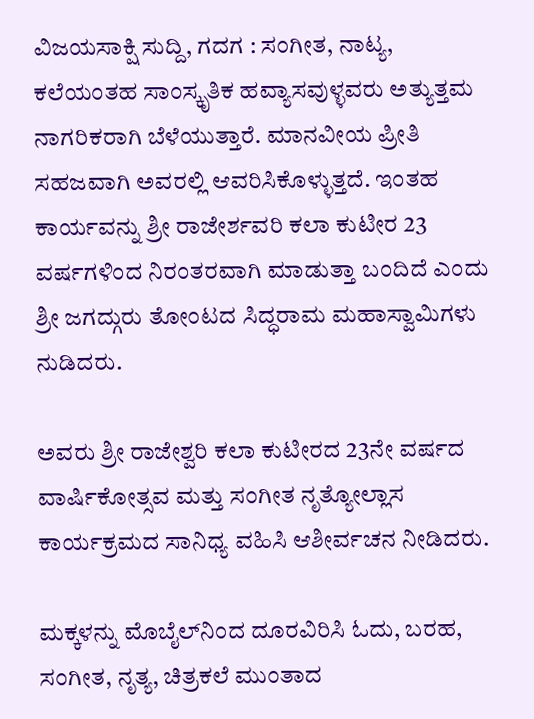ವಿಜಯಸಾಕ್ಷಿ ಸುದ್ದಿ, ಗದಗ : ಸಂಗೀತ, ನಾಟ್ಯ, ಕಲೆಯಂತಹ ಸಾಂಸ್ಕೃತಿಕ ಹವ್ಯಾಸವುಳ್ಳವರು ಅತ್ಯುತ್ತಮ ನಾಗರಿಕರಾಗಿ ಬೆಳೆಯುತ್ತಾರೆ. ಮಾನವೀಯ ಪ್ರೀತಿ ಸಹಜವಾಗಿ ಅವರಲ್ಲಿ ಆವರಿಸಿಕೊಳ್ಳುತ್ತದೆ. ಇಂತಹ ಕಾರ್ಯವನ್ನು ಶ್ರೀ ರಾಜೇರ್ಶವರಿ ಕಲಾ ಕುಟೀರ 23 ವರ್ಷಗಳಿಂದ ನಿರಂತರವಾಗಿ ಮಾಡುತ್ತಾ ಬಂದಿದೆ ಎಂದು ಶ್ರೀ ಜಗದ್ಗುರು ತೋಂಟದ ಸಿದ್ಧರಾಮ ಮಹಾಸ್ವಾಮಿಗಳು ನುಡಿದರು.

ಅವರು ಶ್ರೀ ರಾಜೇಶ್ವರಿ ಕಲಾ ಕುಟೀರದ 23ನೇ ವರ್ಷದ ವಾರ್ಷಿಕೋತ್ಸವ ಮತ್ತು ಸಂಗೀತ ನೃತ್ಯೋಲ್ಲಾಸ ಕಾರ್ಯಕ್ರಮದ ಸಾನಿಧ್ಯ ವಹಿಸಿ ಆಶೀರ್ವಚನ ನೀಡಿದರು.

ಮಕ್ಕಳನ್ನು ಮೊಬೈಲ್‌ನಿಂದ ದೂರವಿರಿಸಿ ಓದು, ಬರಹ, ಸಂಗೀತ, ನೃತ್ಯ, ಚಿತ್ರಕಲೆ ಮುಂತಾದ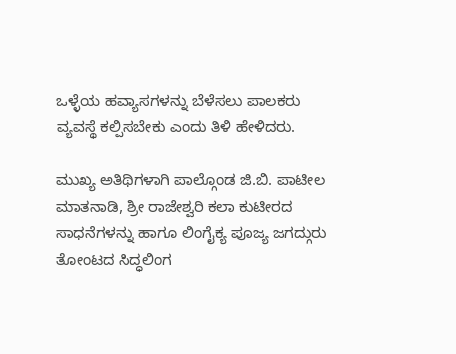ಒಳ್ಳೆಯ ಹವ್ಯಾಸಗಳನ್ನು ಬೆಳೆಸಲು ಪಾಲಕರು ವ್ಯವಸ್ಥೆ ಕಲ್ಪಿಸಬೇಕು ಎಂದು ತಿಳಿ ಹೇಳಿದರು.

ಮುಖ್ಯ ಅತಿಥಿಗಳಾಗಿ ಪಾಲ್ಗೊಂಡ ಜಿ.ಬಿ. ಪಾಟೀಲ ಮಾತನಾಡಿ, ಶ್ರೀ ರಾಜೇಶ್ವರಿ ಕಲಾ ಕುಟೀರದ ಸಾಧನೆಗಳನ್ನು ಹಾಗೂ ಲಿಂಗೈಕ್ಯ ಪೂಜ್ಯ ಜಗದ್ಗುರು ತೋಂಟದ ಸಿದ್ಧಲಿಂಗ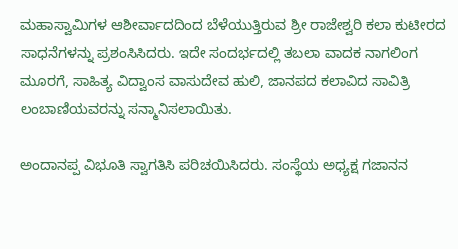ಮಹಾಸ್ವಾಮಿಗಳ ಆಶೀರ್ವಾದದಿಂದ ಬೆಳೆಯುತ್ತಿರುವ ಶ್ರೀ ರಾಜೇಶ್ವರಿ ಕಲಾ ಕುಟೀರದ ಸಾಧನೆಗಳನ್ನು ಪ್ರಶಂಸಿಸಿದರು. ಇದೇ ಸಂದರ್ಭದಲ್ಲಿ ತಬಲಾ ವಾದಕ ನಾಗಲಿಂಗ ಮೂರಗೆ, ಸಾಹಿತ್ಯ ವಿದ್ವಾಂಸ ವಾಸುದೇವ ಹುಲಿ, ಜಾನಪದ ಕಲಾವಿದ ಸಾವಿತ್ರಿ ಲಂಬಾಣಿಯವರನ್ನು ಸನ್ಮಾನಿಸಲಾಯಿತು.

ಅಂದಾನಪ್ಪ ವಿಭೂತಿ ಸ್ವಾಗತಿಸಿ ಪರಿಚಯಿಸಿದರು. ಸಂಸ್ಥೆಯ ಅಧ್ಯಕ್ಷ ಗಜಾನನ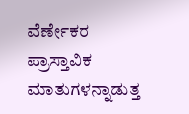ವೆರ್ಣೇಕರ ಪ್ರಾಸ್ತಾವಿಕ ಮಾತುಗಳನ್ನಾಡುತ್ತ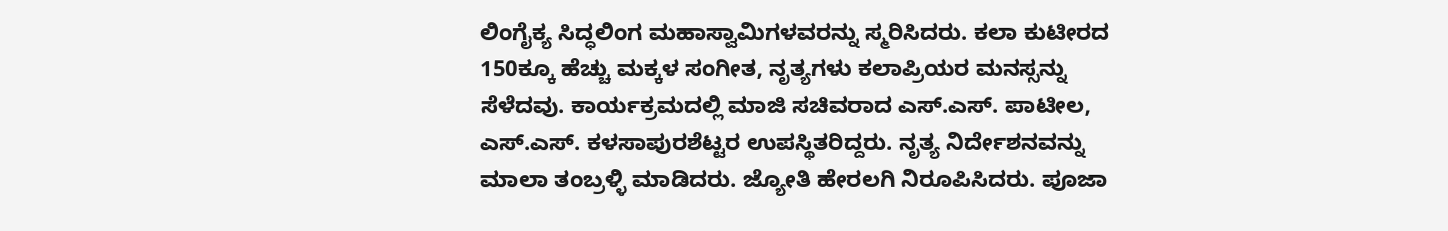ಲಿಂಗೈಕ್ಯ ಸಿದ್ಧಲಿಂಗ ಮಹಾಸ್ವಾಮಿಗಳವರನ್ನು ಸ್ಮರಿಸಿದರು. ಕಲಾ ಕುಟೀರದ 150ಕ್ಕೂ ಹೆಚ್ಚು ಮಕ್ಕಳ ಸಂಗೀತ, ನೃತ್ಯಗಳು ಕಲಾಪ್ರಿಯರ ಮನಸ್ಸನ್ನು ಸೆಳೆದವು. ಕಾರ್ಯಕ್ರಮದಲ್ಲಿ ಮಾಜಿ ಸಚಿವರಾದ ಎಸ್.ಎಸ್. ಪಾಟೀಲ, ಎಸ್.ಎಸ್. ಕಳಸಾಪುರಶೆಟ್ಟರ ಉಪಸ್ಥಿತರಿದ್ದರು. ನೃತ್ಯ ನಿರ್ದೇಶನವನ್ನು ಮಾಲಾ ತಂಬ್ರಳ್ಳಿ ಮಾಡಿದರು. ಜ್ಯೋತಿ ಹೇರಲಗಿ ನಿರೂಪಿಸಿದರು. ಪೂಜಾ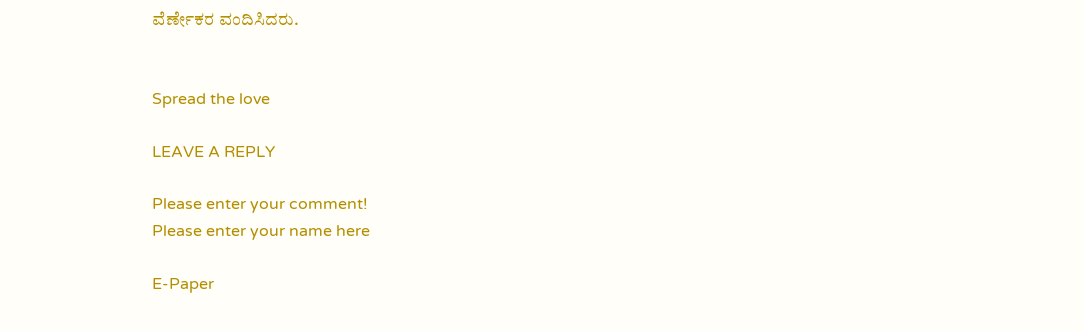ವೆರ್ಣೇಕರ ವಂದಿಸಿದರು.


Spread the love

LEAVE A REPLY

Please enter your comment!
Please enter your name here

E-Paper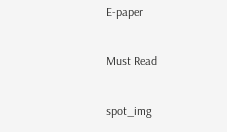E-paper

Must Read

spot_img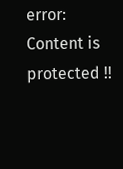error: Content is protected !!